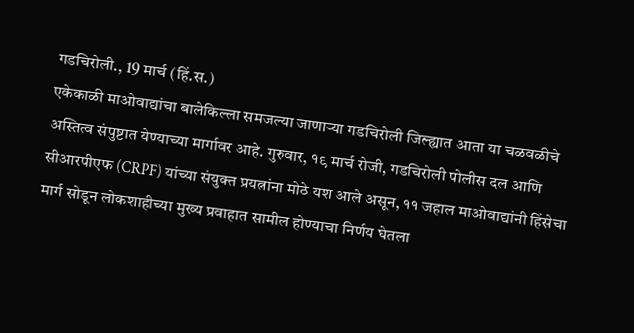गडचिरोली., 19 मार्च (हिं.स.)
एकेकाळी माओवाद्यांचा बालेकिल्ला समजल्या जाणाऱ्या गडचिरोली जिल्ह्यात आता या चळवळीचे अस्तित्व संपुष्टात येण्याच्या मार्गावर आहे. गुरुवार, १९ मार्च रोजी, गडचिरोली पोलीस दल आणि सीआरपीएफ (CRPF) यांच्या संयुक्त प्रयत्नांना मोठे यश आले असून, ११ जहाल माओवाद्यांनी हिंसेचा मार्ग सोडून लोकशाहीच्या मुख्य प्रवाहात सामील होण्याचा निर्णय घेतला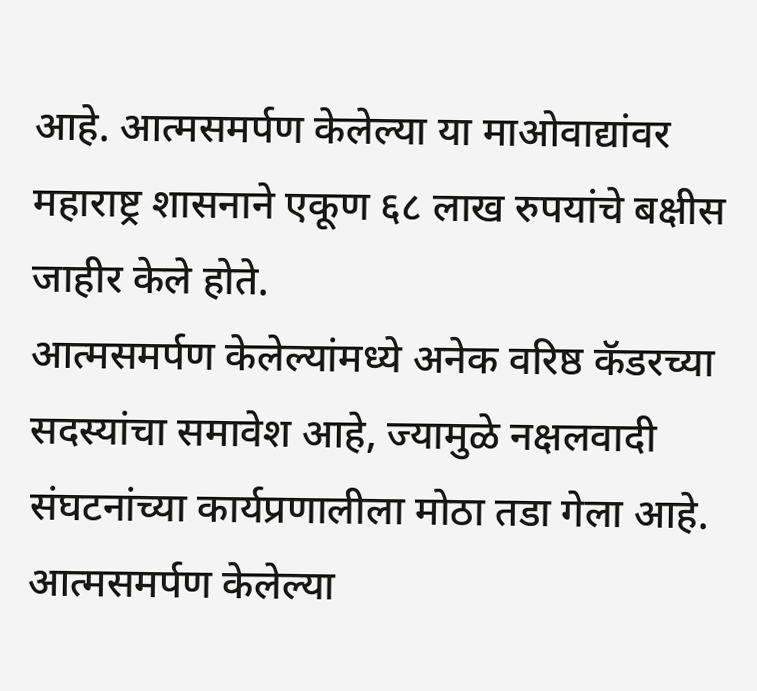आहे. आत्मसमर्पण केलेल्या या माओवाद्यांवर महाराष्ट्र शासनाने एकूण ६८ लाख रुपयांचे बक्षीस जाहीर केले होते.
आत्मसमर्पण केलेल्यांमध्ये अनेक वरिष्ठ कॅडरच्या सदस्यांचा समावेश आहे, ज्यामुळे नक्षलवादी संघटनांच्या कार्यप्रणालीला मोठा तडा गेला आहे. आत्मसमर्पण केलेल्या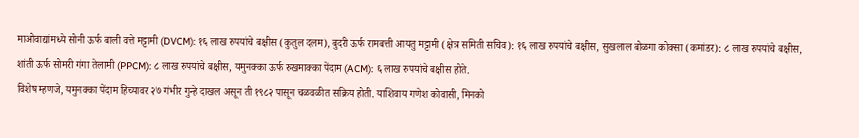माओवाद्यांमध्ये सोनी ऊर्फ बाली वत्ते मट्टामी (DVCM): १६ लाख रुपयांचे बक्षीस (कुतुल दलम), बुदरी ऊर्फ रामबत्ती आयतु मट्टामी (क्षेत्र समिती सचिव): १६ लाख रुपयांचे बक्षीस, सुखलाल बोळगा कोक्सा (कमांडर): ८ लाख रुपयांचे बक्षीस, शांती ऊर्फ सोमरी गंगा तेलामी (PPCM): ८ लाख रुपयांचे बक्षीस, यमुनक्का ऊर्फ रुखमाक्का पेंदाम (ACM): ६ लाख रुपयांचे बक्षीस होते.
विशेष म्हणजे, यमुनक्का पेंदाम हिच्यावर २७ गंभीर गुन्हे दाखल असून ती १९८२ पासून चळवळीत सक्रिय होती. याशिवाय गणेश कोवासी, मिनको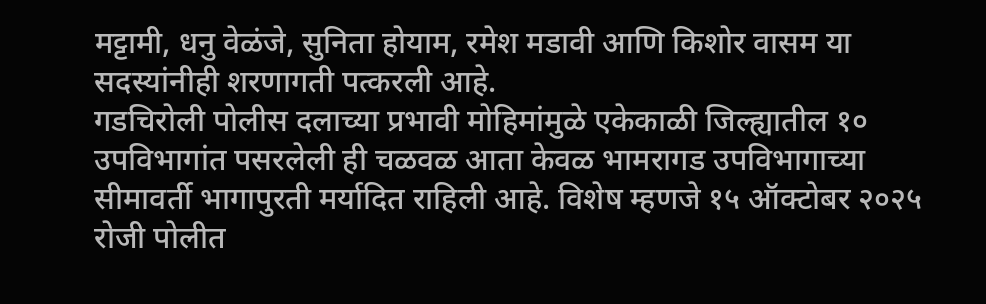मट्टामी, धनु वेळंजे, सुनिता होयाम, रमेश मडावी आणि किशोर वासम या सदस्यांनीही शरणागती पत्करली आहे.
गडचिरोली पोलीस दलाच्या प्रभावी मोहिमांमुळे एकेकाळी जिल्ह्यातील १० उपविभागांत पसरलेली ही चळवळ आता केवळ भामरागड उपविभागाच्या सीमावर्ती भागापुरती मर्यादित राहिली आहे. विशेष म्हणजे १५ ऑक्टोबर २०२५ रोजी पोलीत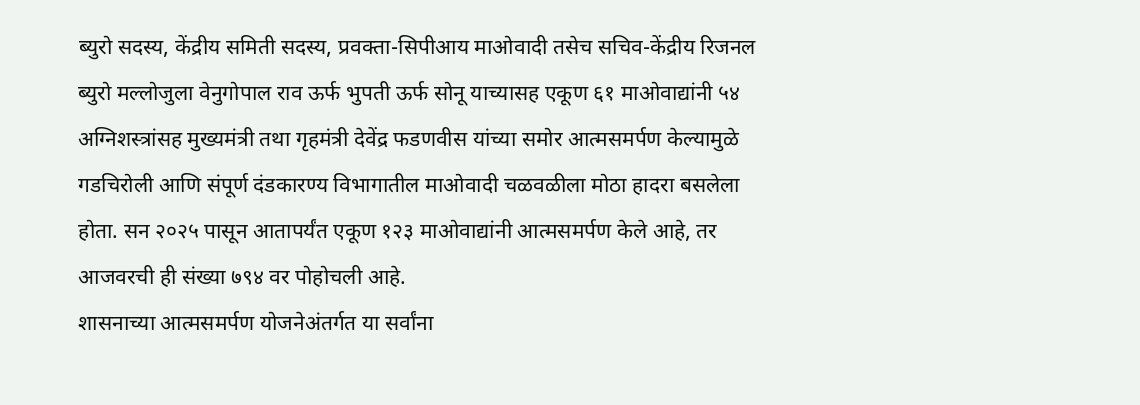ब्युरो सदस्य, केंद्रीय समिती सदस्य, प्रवक्ता-सिपीआय माओवादी तसेच सचिव-केंद्रीय रिजनल ब्युरो मल्लोजुला वेनुगोपाल राव ऊर्फ भुपती ऊर्फ सोनू याच्यासह एकूण ६१ माओवाद्यांनी ५४ अग्निशस्त्रांसह मुख्यमंत्री तथा गृहमंत्री देवेंद्र फडणवीस यांच्या समोर आत्मसमर्पण केल्यामुळे गडचिरोली आणि संपूर्ण दंडकारण्य विभागातील माओवादी चळवळीला मोठा हादरा बसलेला होता. सन २०२५ पासून आतापर्यंत एकूण १२३ माओवाद्यांनी आत्मसमर्पण केले आहे, तर आजवरची ही संख्या ७९४ वर पोहोचली आहे.
शासनाच्या आत्मसमर्पण योजनेअंतर्गत या सर्वांना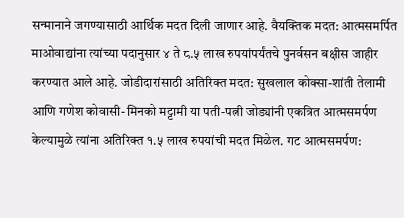सन्मानाने जगण्यासाठी आर्थिक मदत दिली जाणार आहे. वैयक्तिक मदत: आत्मसमर्पित माओवाद्यांना त्यांच्या पदानुसार ४ ते ८.५ लाख रुपयांपर्यंतचे पुनर्वसन बक्षीस जाहीर करण्यात आले आहे. जोडीदारांसाठी अतिरिक्त मदत: सुखलाल कोक्सा-शांती तेलामी आणि गणेश कोवासी-मिनको मट्टामी या पती-पत्नी जोड्यांनी एकत्रित आत्मसमर्पण केल्यामुळे त्यांना अतिरिक्त १.५ लाख रुपयांची मदत मिळेल. गट आत्मसमर्पण: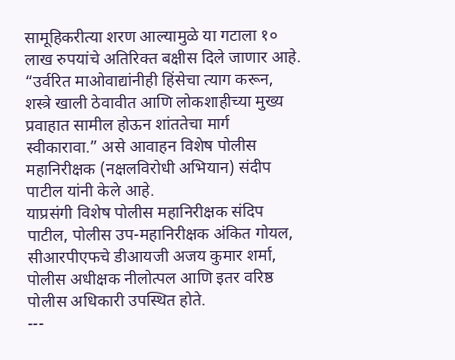सामूहिकरीत्या शरण आल्यामुळे या गटाला १० लाख रुपयांचे अतिरिक्त बक्षीस दिले जाणार आहे.
“उर्वरित माओवाद्यांनीही हिंसेचा त्याग करून, शस्त्रे खाली ठेवावीत आणि लोकशाहीच्या मुख्य प्रवाहात सामील होऊन शांततेचा मार्ग स्वीकारावा.” असे आवाहन विशेष पोलीस महानिरीक्षक (नक्षलविरोधी अभियान) संदीप पाटील यांनी केले आहे.
याप्रसंगी विशेष पोलीस महानिरीक्षक संदिप पाटील, पोलीस उप-महानिरीक्षक अंकित गोयल, सीआरपीएफचे डीआयजी अजय कुमार शर्मा, पोलीस अधीक्षक नीलोत्पल आणि इतर वरिष्ठ पोलीस अधिकारी उपस्थित होते.
---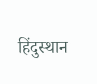हिंदुस्थान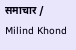समाचार / Milind Khond